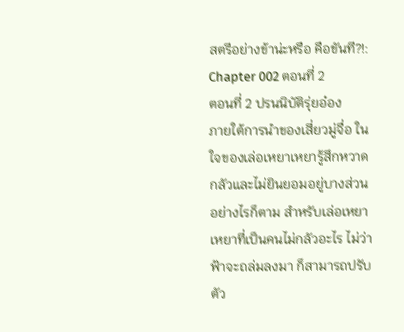สตรีอย่างข้าน่ะหรือ คือขันที?!: Chapter 002 ตอนที่ 2
ตอนที่ 2 ปรนนิบัติรุ่ยอ๋อง
ภายใต้การนำของเสี่ยวมู่จื่อ ในใจของเล่อเหยาเหยารู้สึกหวาดกลัวและไม่ยินยอมอยู่บางส่วน
อย่างไรก็ตาม สำหรับเล่อเหยาเหยาที่เป็นคนไม่กลัวอะไร ไม่ว่าฟ้าจะถล่มลงมา ก็สามารถปรับตัว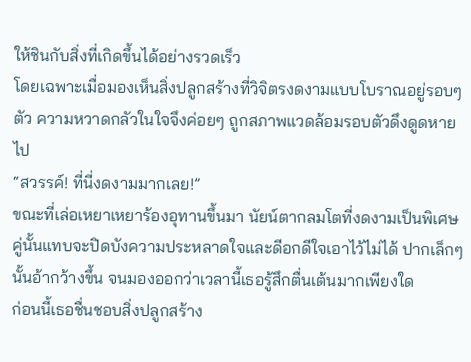ให้ชินกับสิ่งที่เกิดขึ้นได้อย่างรวดเร็ว
โดยเฉพาะเมื่อมองเห็นสิ่งปลูกสร้างที่วิจิตรงดงามแบบโบราณอยู่รอบๆ ตัว ความหวาดกลัวในใจจึงค่อยๆ ถูกสภาพแวดล้อมรอบตัวดึงดูดหายไป
“สวรรค์! ที่นี่งดงามมากเลย!”
ขณะที่เล่อเหยาเหยาร้องอุทานขึ้นมา นัยน์ตากลมโตที่งดงามเป็นพิเศษคู่นั้นแทบจะปิดบังความประหลาดใจและดีอกดีใจเอาไว้ไม่ได้ ปากเล็กๆ นั้นอ้ากว้างขึ้น จนมองออกว่าเวลานี้เธอรู้สึกตื่นเต้นมากเพียงใด
ก่อนนี้เธอชื่นชอบสิ่งปลูกสร้าง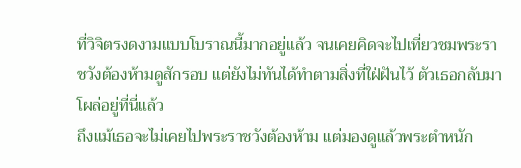ที่วิจิตรงดงามแบบโบราณนี้มากอยู่แล้ว จนเคยคิดจะไปเที่ยวชมพระราชวังต้องห้ามดูสักรอบ แต่ยังไม่ทันได้ทำตามสิ่งที่ใฝ่ฝันไว้ ตัวเธอกลับมาโผล่อยู่ที่นี่แล้ว
ถึงแม้เธอจะไม่เคยไปพระราชวังต้องห้าม แต่มองดูแล้วพระตำหนัก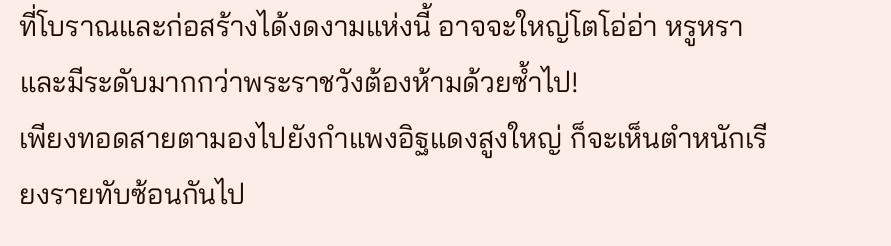ที่โบราณและก่อสร้างได้งดงามแห่งนี้ อาจจะใหญ่โตโอ่อ่า หรูหราและมีระดับมากกว่าพระราชวังต้องห้ามด้วยซ้ำไป!
เพียงทอดสายตามองไปยังกำแพงอิฐแดงสูงใหญ่ ก็จะเห็นตำหนักเรียงรายทับซ้อนกันไป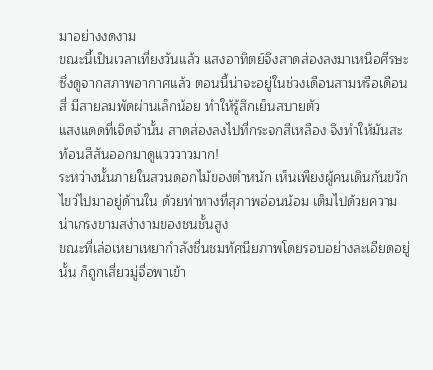มาอย่างงดงาม
ขณะนี้เป็นเวลาเที่ยงวันแล้ว แสงอาทิตย์จึงสาดส่องลงมาเหนือศีรษะ ซึ่งดูจากสภาพอากาศแล้ว ตอนนี้น่าจะอยู่ในช่วงเดือนสามหรือเดือนสี่ มีสายลมพัดผ่านเล็กน้อย ทำให้รู้สึกเย็นสบายตัว
แสงแดดที่เจิดจ้านั้น สาดส่องลงไปที่กระจกสีเหลือง จึงทำให้มันสะท้อนสีสันออกมาดูแวววาวมาก!
ระหว่างนั้นภายในสวนดอกไม้ของตำหนัก เห็นเพียงผู้คนเดินกันขวักไขว่ไปมาอยู่ด้านใน ด้วยท่าทางที่สุภาพอ่อนน้อม เต็มไปด้วยความน่าเกรงขามสง่างามของชนชั้นสูง
ขณะที่เล่อเหยาเหยากำลังชื่นชมทัศนียภาพโดยรอบอย่างละเอียดอยู่นั้น ก็ถูกเสี่ยวมู่จื่อพาเข้า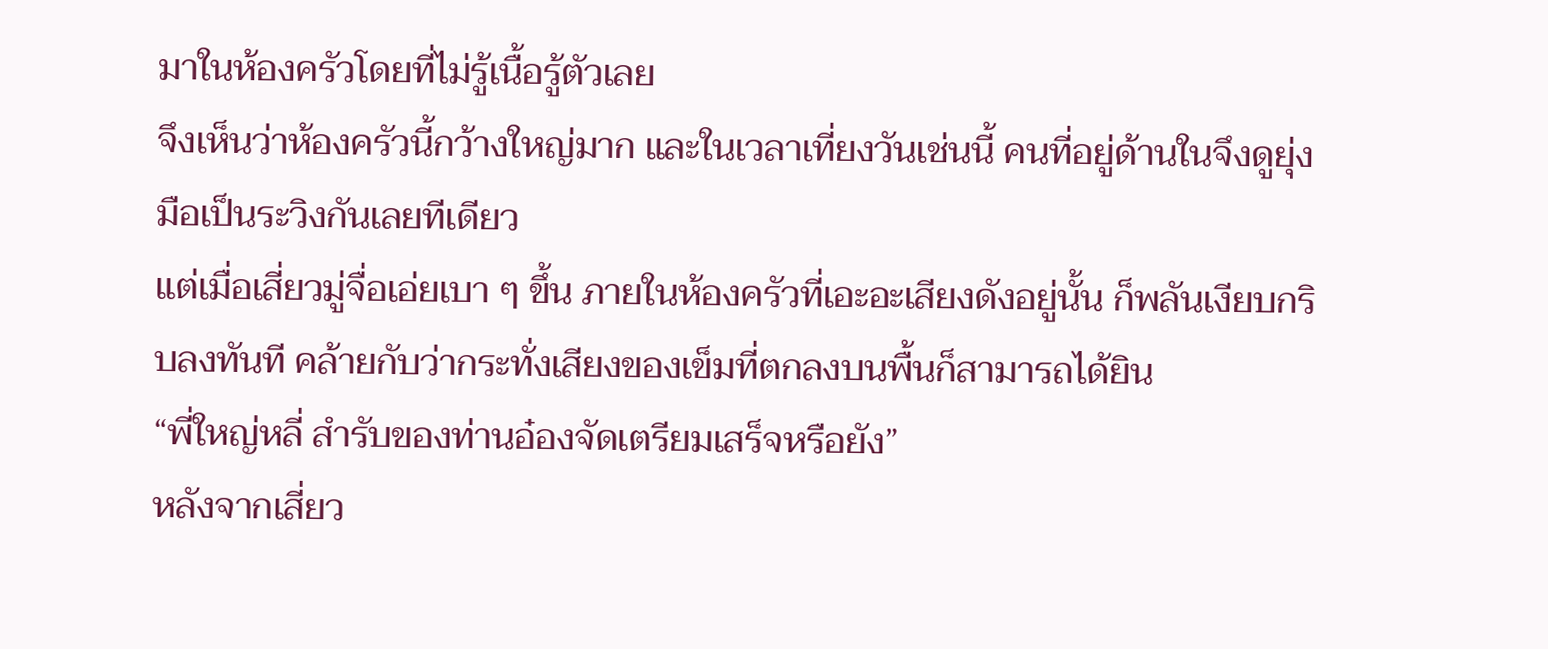มาในห้องครัวโดยที่ไม่รู้เนื้อรู้ตัวเลย
จึงเห็นว่าห้องครัวนี้กว้างใหญ่มาก และในเวลาเที่ยงวันเช่นนี้ คนที่อยู่ด้านในจึงดูยุ่งมือเป็นระวิงกันเลยทีเดียว
แต่เมื่อเสี่ยวมู่จื่อเอ่ยเบา ๆ ขึ้น ภายในห้องครัวที่เอะอะเสียงดังอยู่นั้น ก็พลันเงียบกริบลงทันที คล้ายกับว่ากระทั่งเสียงของเข็มที่ตกลงบนพื้นก็สามารถได้ยิน
“พี่ใหญ่หลี่ สำรับของท่านอ๋องจัดเตรียมเสร็จหรือยัง”
หลังจากเสี่ยว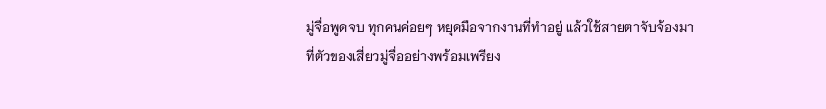มู่จื่อพูดจบ ทุกคนค่อยๆ หยุดมือจากงานที่ทำอยู่ แล้วใช้สายตาจับจ้องมาที่ตัวของเสี่ยวมู่จื่ออย่างพร้อมเพรียง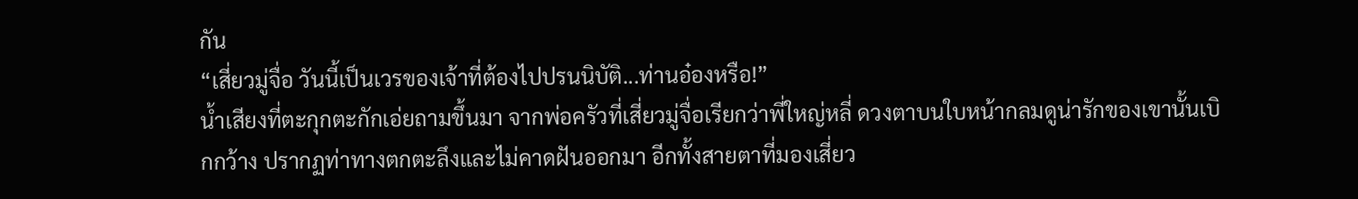กัน
“เสี่ยวมู่จื่อ วันนี้เป็นเวรของเจ้าที่ต้องไปปรนนิบัติ...ท่านอ๋องหรือ!”
น้ำเสียงที่ตะกุกตะกักเอ่ยถามขึ้นมา จากพ่อครัวที่เสี่ยวมู่จื่อเรียกว่าพี่ใหญ่หลี่ ดวงตาบนใบหน้ากลมดูน่ารักของเขานั้นเบิกกว้าง ปรากฏท่าทางตกตะลึงและไม่คาดฝันออกมา อีกทั้งสายตาที่มองเสี่ยว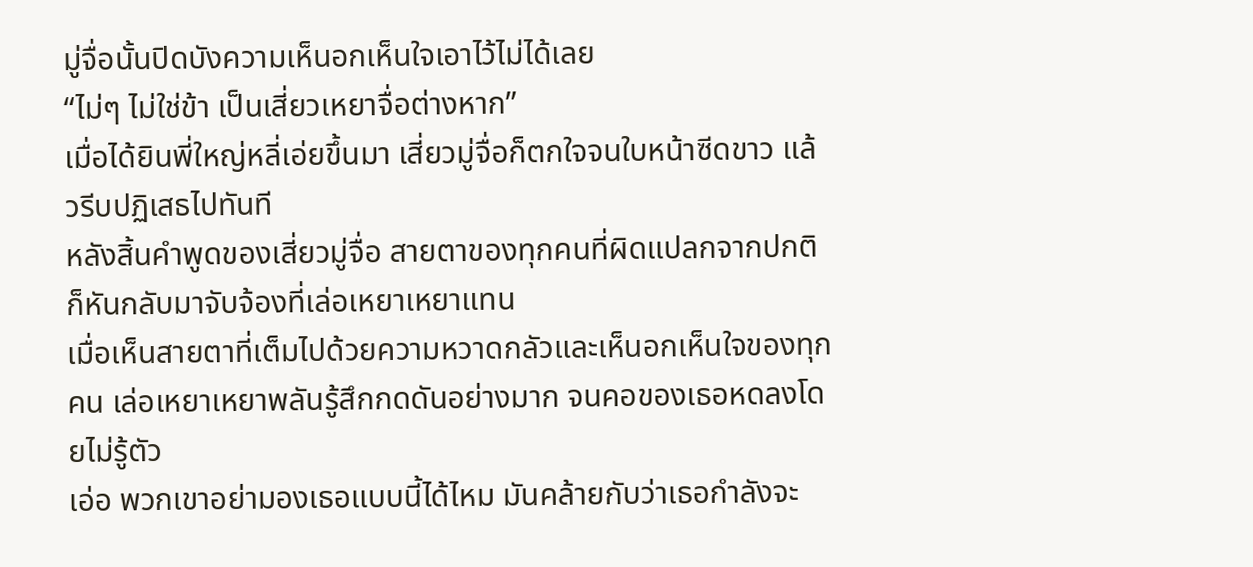มู่จื่อนั้นปิดบังความเห็นอกเห็นใจเอาไว้ไม่ได้เลย
“ไม่ๆ ไม่ใช่ข้า เป็นเสี่ยวเหยาจื่อต่างหาก”
เมื่อได้ยินพี่ใหญ่หลี่เอ่ยขึ้นมา เสี่ยวมู่จื่อก็ตกใจจนใบหน้าซีดขาว แล้วรีบปฏิเสธไปทันที
หลังสิ้นคำพูดของเสี่ยวมู่จื่อ สายตาของทุกคนที่ผิดแปลกจากปกติ ก็หันกลับมาจับจ้องที่เล่อเหยาเหยาแทน
เมื่อเห็นสายตาที่เต็มไปด้วยความหวาดกลัวและเห็นอกเห็นใจของทุกคน เล่อเหยาเหยาพลันรู้สึกกดดันอย่างมาก จนคอของเธอหดลงโดยไม่รู้ตัว
เอ่อ พวกเขาอย่ามองเธอแบบนี้ได้ไหม มันคล้ายกับว่าเธอกำลังจะ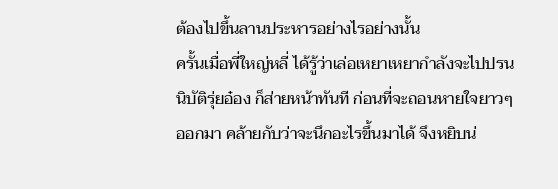ต้องไปขึ้นลานประหารอย่างไรอย่างนั้น
ครั้นเมื่อพี่ใหญ่หลี่ ได้รู้ว่าเล่อเหยาเหยากำลังจะไปปรนนิบัติรุ่ยอ๋อง ก็ส่ายหน้าทันที ก่อนที่จะถอนหายใจยาวๆ ออกมา คล้ายกับว่าจะนึกอะไรขึ้นมาได้ จึงหยิบน่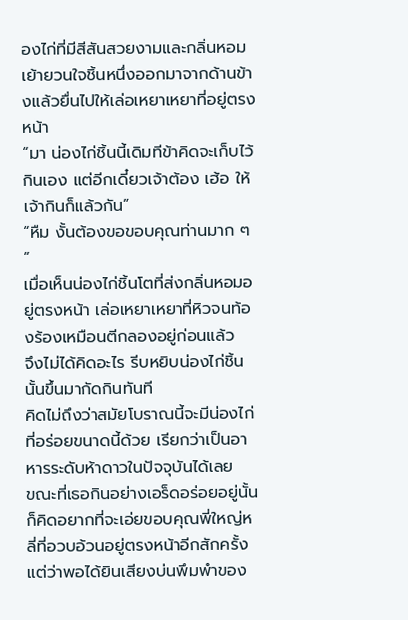องไก่ที่มีสีสันสวยงามและกลิ่นหอมเย้ายวนใจชิ้นหนึ่งออกมาจากด้านข้างแล้วยื่นไปให้เล่อเหยาเหยาที่อยู่ตรงหน้า
“มา น่องไก่ชิ้นนี้เดิมทีข้าคิดจะเก็บไว้กินเอง แต่อีกเดี๋ยวเจ้าต้อง เฮ้อ ให้เจ้ากินก็แล้วกัน”
“หืม งั้นต้องขอขอบคุณท่านมาก ๆ ”
เมื่อเห็นน่องไก่ชิ้นโตที่ส่งกลิ่นหอมอยู่ตรงหน้า เล่อเหยาเหยาที่หิวจนท้องร้องเหมือนตีกลองอยู่ก่อนแล้ว
จึงไม่ได้คิดอะไร รีบหยิบน่องไก่ชิ้นนั้นขึ้นมากัดกินทันที
คิดไม่ถึงว่าสมัยโบราณนี้จะมีน่องไก่ที่อร่อยขนาดนี้ด้วย เรียกว่าเป็นอาหารระดับห้าดาวในปัจจุบันได้เลย
ขณะที่เธอกินอย่างเอร็ดอร่อยอยู่นั้น ก็คิดอยากที่จะเอ่ยขอบคุณพี่ใหญ่หลี่ที่อวบอ้วนอยู่ตรงหน้าอีกสักครั้ง แต่ว่าพอได้ยินเสียงบ่นพึมพำของ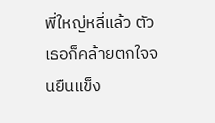พี่ใหญ่หลี่แล้ว ตัวเธอก็คล้ายตกใจจนยืนแข็ง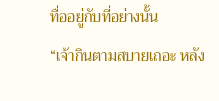ทื่ออยู่กับที่อย่างนั้น
“เจ้ากินตามสบายเถอะ หลัง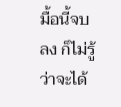มื้อนี้จบลง ก็ไม่รู้ว่าจะได้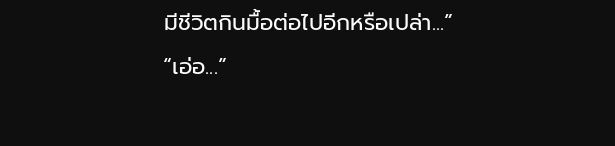มีชีวิตกินมื้อต่อไปอีกหรือเปล่า...”
“เอ่อ...”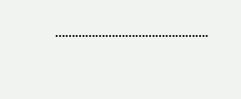……………………………………….